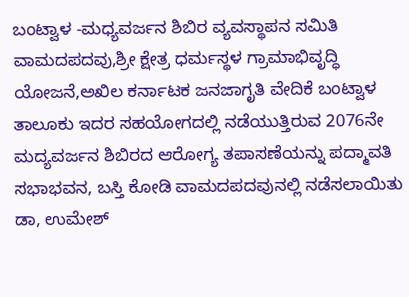ಬಂಟ್ವಾಳ -ಮಧ್ಯವರ್ಜನ ಶಿಬಿರ ವ್ಯವಸ್ಥಾಪನ ಸಮಿತಿ ವಾಮದಪದವು,ಶ್ರೀ ಕ್ಷೇತ್ರ ಧರ್ಮಸ್ಥಳ ಗ್ರಾಮಾಭಿವೃದ್ಧಿ ಯೋಜನೆ,ಅಖಿಲ ಕರ್ನಾಟಕ ಜನಜಾಗೃತಿ ವೇದಿಕೆ ಬಂಟ್ವಾಳ ತಾಲೂಕು ಇದರ ಸಹಯೋಗದಲ್ಲಿ ನಡೆಯುತ್ತಿರುವ 2076ನೇ ಮದ್ಯವರ್ಜನ ಶಿಬಿರದ ಆರೋಗ್ಯ ತಪಾಸಣೆಯನ್ನು ಪದ್ಮಾವತಿ ಸಭಾಭವನ, ಬಸ್ತಿ ಕೋಡಿ ವಾಮದಪದವುನಲ್ಲಿ ನಡೆಸಲಾಯಿತು
ಡಾ, ಉಮೇಶ್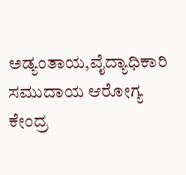ಅಡ್ಯಂತಾಯ,ವೈದ್ಯಾಧಿಕಾರಿ ಸಮುದಾಯ ಆರೋಗ್ಯ ಕೇಂದ್ರ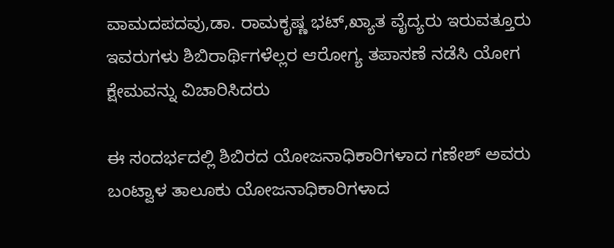ವಾಮದಪದವು,ಡಾ. ರಾಮಕೃಷ್ಣ ಭಟ್,ಖ್ಯಾತ ವೈದ್ಯರು ಇರುವತ್ತೂರು ಇವರುಗಳು ಶಿಬಿರಾರ್ಥಿಗಳೆಲ್ಲರ ಆರೋಗ್ಯ ತಪಾಸಣೆ ನಡೆಸಿ ಯೋಗ ಕ್ಷೇಮವನ್ನು ವಿಚಾರಿಸಿದರು

ಈ ಸಂದರ್ಭದಲ್ಲಿ ಶಿಬಿರದ ಯೋಜನಾಧಿಕಾರಿಗಳಾದ ಗಣೇಶ್ ಅವರು ಬಂಟ್ವಾಳ ತಾಲೂಕು ಯೋಜನಾಧಿಕಾರಿಗಳಾದ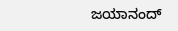ಜಯಾನಂದ್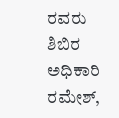ರವರು ಶಿಬಿರ ಅಧಿಕಾರಿ ರಮೇಶ್,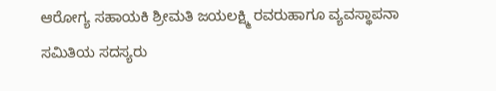ಆರೋಗ್ಯ ಸಹಾಯಕಿ ಶ್ರೀಮತಿ ಜಯಲಕ್ಷ್ಮಿ ರವರುಹಾಗೂ ವ್ಯವಸ್ಥಾಪನಾ ಸಮಿತಿಯ ಸದಸ್ಯರು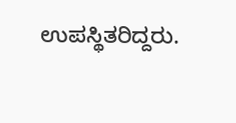ಉಪಸ್ಥಿತರಿದ್ದರು.